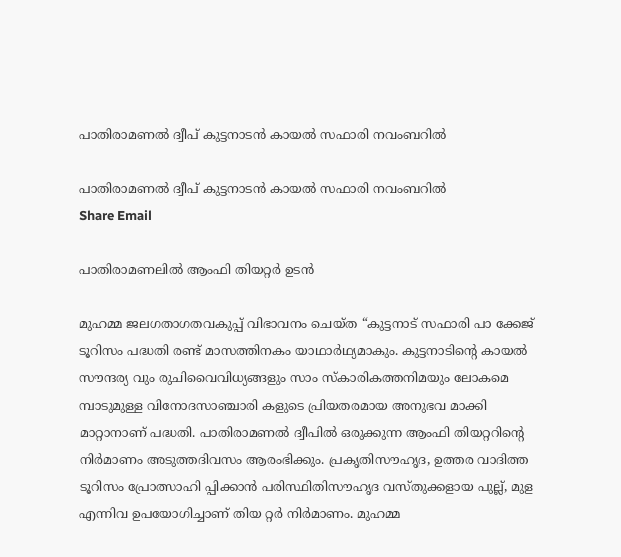പാതിരാമണൽ ദ്വീപ് കുട്ടനാടൻ കായൽ സഫാരി നവംബറിൽ

പാതിരാമണൽ ദ്വീപ് കുട്ടനാടൻ കായൽ സഫാരി നവംബറിൽ
Share Email

പാതിരാമണലിൽ ആംഫി തിയറ്റർ ഉടൻ

മുഹമ്മ ജലഗതാഗതവകുപ്പ് വിഭാവനം ചെയ്ത “കുട്ടനാട് സഫാരി പാ ക്കേജ് ടൂറിസം പദ്ധതി രണ്ട് മാസത്തിനകം യാഥാർഥ്യമാകും. കുട്ടനാടിന്റെ കായൽ സൗന്ദര്യ വും രുചിവൈവിധ്യങ്ങളും സാം സ്കാരികത്തനിമയും ലോകമെ മ്പാടുമുള്ള വിനോദസാഞ്ചാരി കളുടെ പ്രിയതരമായ അനുഭവ മാക്കി മാറ്റാനാണ് പദ്ധതി. പാതിരാമണൽ ദ്വീപിൽ ഒരുക്കുന്ന ആംഫി തിയറ്ററിന്റെ നിർമാണം അടുത്തദിവസം ആരംഭിക്കും. പ്രകൃതിസൗഹൃദ, ഉത്തര വാദിത്ത ടൂറിസം പ്രോത്സാഹി പ്പിക്കാൻ പരിസ്ഥിതിസൗഹൃദ വസ്തുക്കളായ പുല്ല്, മുള എന്നിവ ഉപയോഗിച്ചാണ് തിയ റ്റർ നിർമാണം. മുഹമ്മ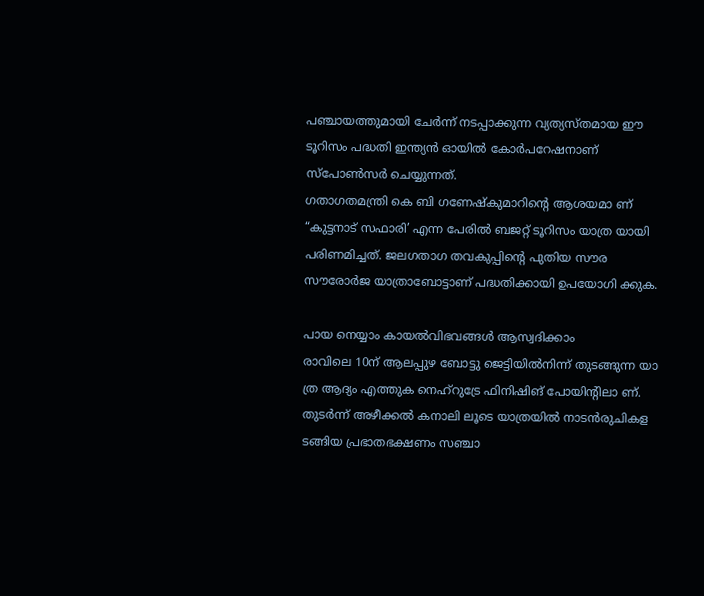പഞ്ചായത്തുമായി ചേർന്ന് നടപ്പാക്കുന്ന വ്യത്യസ്തമായ ഈ ടൂറിസം പദ്ധതി ഇന്ത്യൻ ഓയിൽ കോർപറേഷനാണ് സ്പോൺസർ ചെയ്യുന്നത്.
ഗതാഗതമന്ത്രി കെ ബി ഗണേഷ്കുമാറിന്റെ ആശയമാ ണ് “കുട്ടനാട് സഫാരി’ എന്ന പേരിൽ ബജറ്റ് ടൂറിസം യാത്ര യായി പരിണമിച്ചത്. ജലഗതാഗ തവകുപ്പിന്റെ പുതിയ സൗര സൗരോർജ യാത്രാബോട്ടാണ് പദ്ധതിക്കായി ഉപയോഗി ക്കുക.

പായ നെയ്യാം കായൽവിഭവങ്ങൾ ആസ്വദിക്കാം
രാവിലെ 10ന് ആലപ്പുഴ ബോട്ടു ജെട്ടിയിൽനിന്ന് തുടങ്ങുന്ന യാ ത്ര ആദ്യം എത്തുക നെഹ്റുട്രേ ഫിനിഷിങ് പോയിന്റിലാ ണ്. തുടർന്ന് അഴീക്കൽ കനാലി ലൂടെ യാത്രയിൽ നാടൻരുചികള ടങ്ങിയ പ്രഭാതഭക്ഷണം സഞ്ചാ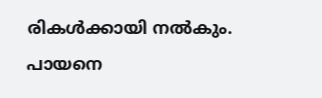രികൾക്കായി നൽകും. പായനെ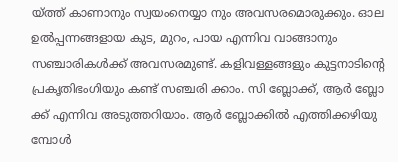യ്ത്ത് കാണാനും സ്വയംനെയ്യാ നും അവസരമൊരുക്കും. ഓല ഉൽപ്പന്നങ്ങളായ കുട, മുറം, പായ എന്നിവ വാങ്ങാനും സഞ്ചാരികൾക്ക് അവസരമുണ്ട്. കളിവള്ളങ്ങളും കുട്ടനാടിന്റെ പ്രകൃതിഭംഗിയും കണ്ട് സഞ്ചരി ക്കാം. സി ബ്ലോക്ക്, ആർ ബ്ലോ ക്ക് എന്നിവ അടുത്തറിയാം. ആർ ബ്ലോക്കിൽ എത്തിക്കഴിയു മ്പോൾ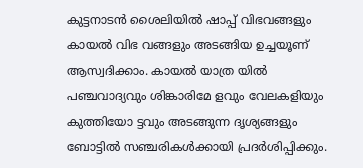കുട്ടനാടൻ ശൈലിയിൽ ഷാപ്പ് വിഭവങ്ങളും കായൽ വിഭ വങ്ങളും അടങ്ങിയ ഉച്ചയൂണ് ആസ്വദിക്കാം. കായൽ യാത്ര യിൽ പഞ്ചവാദ്യവും ശിങ്കാരിമേ ളവും വേലകളിയും കുത്തിയോ ട്ടവും അടങ്ങുന്ന ദൃശ്യങ്ങളും ബോട്ടിൽ സഞ്ചരികൾക്കായി പ്രദർശിപ്പിക്കും.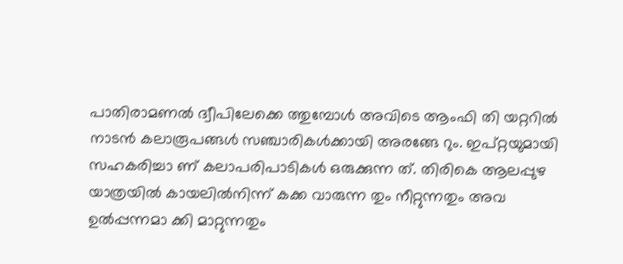പാതിരാമണൽ ദ്വീപിലേക്കെ ത്തുമ്പോൾ അവിടെ ആംഫി തി യറ്ററിൽ നാടൻ കലാരൂപങ്ങൾ സഞ്ചാരികൾക്കായി അരങ്ങേ റും. ഇപ്റ്റയുമായി സഹകരിച്ചാ ണ് കലാപരിപാടികൾ ഒരുക്കുന്ന ത്. തിരികെ ആലപ്പുഴ യാത്രയിൽ കായലിൽനിന്ന് കക്ക വാരുന്ന തും നീറ്റുന്നതും അവ ഉൽപ്പന്നമാ ക്കി മാറ്റുന്നതും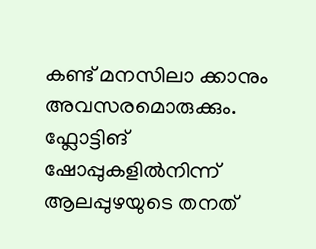കണ്ട് മനസിലാ ക്കാനും അവസരമൊരുക്കും. ഫ്ലോട്ടിങ് ഷോപ്പുകളിൽനിന്ന് ആലപ്പുഴയുടെ തനത്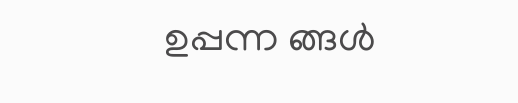ഉപ്പന്ന ങ്ങൾ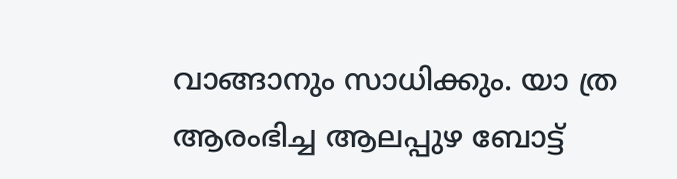വാങ്ങാനും സാധിക്കും. യാ ത്ര ആരംഭിച്ച ആലപ്പുഴ ബോട്ട്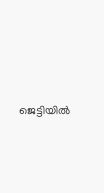ജെട്ടിയിൽ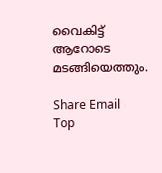വൈകിട്ട് ആറോടെ മടങ്ങിയെത്തും.

Share Email
Top